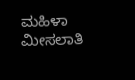ಮಹಿಳಾ ಮೀಸಲಾತಿ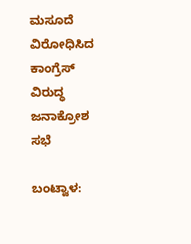ಮಸೂದೆ ವಿರೋಧಿಸಿದ ಕಾಂಗ್ರೆಸ್ ವಿರುದ್ಧ ಜನಾಕ್ರೋಶ ಸಭೆ

ಬಂಟ್ವಾಳ: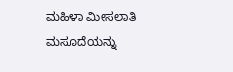ಮಹಿಳಾ ಮೀಸಲಾತಿ ಮಸೂದೆಯನ್ನು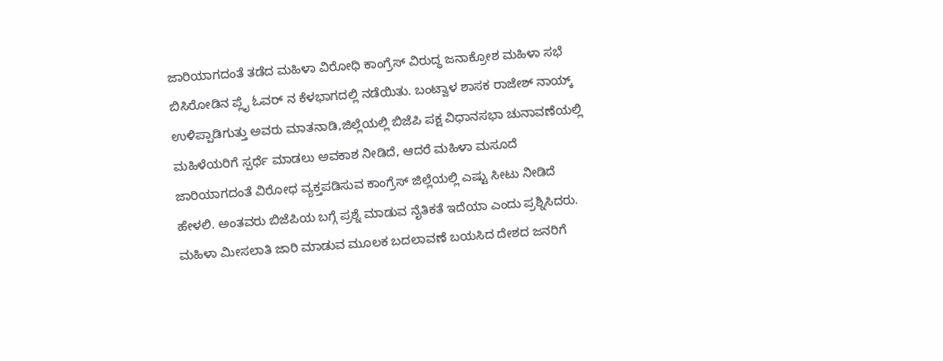ಜಾರಿಯಾಗದಂತೆ ತಡೆದ ಮಹಿಳಾ ವಿರೋಧಿ ಕಾಂಗ್ರೆಸ್ ವಿರುದ್ಧ ಜನಾಕ್ರೋಶ ಮಹಿಳಾ ಸಭೆ ಬಿಸಿರೋಡಿನ ಪ್ಲೈ ಓವರ್ ನ ಕೆಳಭಾಗದಲ್ಲಿ ನಡೆಯಿತು. ಬಂಟ್ವಾಳ ಶಾಸಕ ರಾಜೇಶ್ ನಾಯ್ಕ್ ಉಳಿಪ್ಪಾಡಿಗುತ್ತು ಅವರು ಮಾತನಾಡಿ,ಜಿಲ್ಲೆಯಲ್ಲಿ ಬಿಜೆಪಿ ಪಕ್ಷ ವಿಧಾನಸಭಾ ಚುನಾವಣೆಯಲ್ಲಿ ಮಹಿಳೆಯರಿಗೆ ಸ್ಪರ್ಧೆ ಮಾಡಲು ಅವಕಾಶ ನೀಡಿದೆ, ಆದರೆ ಮಹಿಳಾ ಮಸೂದೆ ಜಾರಿಯಾಗದಂತೆ ವಿರೋಧ ವ್ಯಕ್ತಪಡಿಸುವ ಕಾಂಗ್ರೆಸ್ ಜಿಲ್ಲೆಯಲ್ಲಿ ಎಷ್ಟು ಸೀಟು ನೀಡಿದೆ ಹೇಳಲಿ. ಅಂತವರು ಬಿಜೆಪಿಯ ಬಗ್ಗೆ ಪ್ರಶ್ನೆ ಮಾಡುವ ನೈತಿಕತೆ ಇದೆಯಾ ಎಂದು ಪ್ರಶ್ನಿಸಿದರು. ಮಹಿಳಾ ಮೀಸಲಾತಿ ಜಾರಿ ಮಾಡುವ ಮೂಲಕ ಬದಲಾವಣೆ ಬಯಸಿದ ದೇಶದ ಜನರಿಗೆ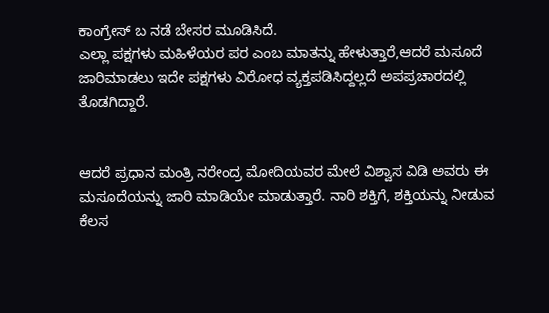ಕಾಂಗ್ರೇಸ್ ಬ ನಡೆ ಬೇಸರ ಮೂಡಿಸಿದೆ.
ಎಲ್ಲಾ ಪಕ್ಷಗಳು ಮಹಿಳೆಯರ ಪರ ಎಂಬ ಮಾತನ್ನು ಹೇಳುತ್ತಾರೆ,ಆದರೆ ಮಸೂದೆ ಜಾರಿಮಾಡಲು ಇದೇ ಪಕ್ಷಗಳು ವಿರೋಧ ವ್ಯಕ್ತಪಡಿಸಿದ್ದಲ್ಲದೆ ಅಪಪ್ರಚಾರದಲ್ಲಿ ತೊಡಗಿದ್ದಾರೆ.


ಆದರೆ ಪ್ರಧಾನ ಮಂತ್ರಿ ನರೇಂದ್ರ ಮೋದಿಯವರ ಮೇಲೆ ವಿಶ್ವಾಸ ವಿಡಿ ಅವರು ಈ ಮಸೂದೆಯನ್ನು ಜಾರಿ ಮಾಡಿಯೇ ಮಾಡುತ್ತಾರೆ. ನಾರಿ ಶಕ್ತಿಗೆ, ಶಕ್ತಿಯನ್ನು ನೀಡುವ ಕೆಲಸ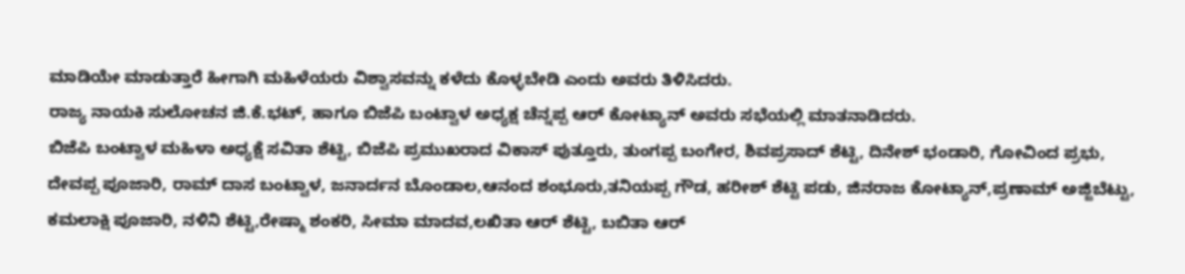ಮಾಡಿಯೇ ಮಾಡುತ್ತಾರೆ ಹೀಗಾಗಿ ಮಹಿಳೆಯರು ವಿಶ್ವಾಸವನ್ನು ಕಳೆದು ಕೊಳ್ಳಬೇಡಿ ಎಂದು ಅವರು ತಿಳಿಸಿದರು.
ರಾಜ್ಯ ನಾಯಕಿ ಸುಲೋಚನ ಜಿ.ಕೆ.ಭಟ್, ಹಾಗೂ ಬಿಜೆಪಿ ಬಂಟ್ವಾಳ ಅಧ್ಯಕ್ಷ ಚೆನ್ನಪ್ಪ ಆರ್ ಕೋಟ್ಯಾನ್ ಅವರು ಸಭೆಯಲ್ಲಿ ಮಾತನಾಡಿದರು.
ಬಿಜೆಪಿ ಬಂಟ್ವಾಳ ಮಹಿಳಾ ಅಧ್ಯಕ್ಷೆ ಸವಿತಾ ಶೆಟ್ಟಿ, ಬಿಜೆಪಿ ಪ್ರಮುಖರಾದ ವಿಕಾಸ್ ಪುತ್ತೂರು, ತುಂಗಪ್ಪ ಬಂಗೇರ, ಶಿವಪ್ರಸಾದ್ ಶೆಟ್ಟಿ, ದಿನೇಶ್ ಭಂಡಾರಿ, ಗೋವಿಂದ ಪ್ರಭು, ದೇವಪ್ಪ ಪೂಜಾರಿ, ರಾಮ್ ದಾಸ ಬಂಟ್ವಾಳ, ಜನಾರ್ದನ ಬೊಂಡಾಲ,ಆನಂದ ಶಂಭೂರು,ತನಿಯಪ್ಪ ಗೌಡ, ಹರೀಶ್ ಶೆಟ್ಟಿ ಪಡು, ಜಿನರಾಜ ಕೋಟ್ಯಾನ್,ಪ್ರಣಾಮ್ ಅಜ್ಜಿಬೆಟ್ಟು, ಕಮಲಾಕ್ಷಿ ಪೂಜಾರಿ, ನಳಿನಿ ಶೆಟ್ಟಿ,ರೇಷ್ಮಾ ಶಂಕರಿ, ಸೀಮಾ ಮಾದವ,ಲಖಿತಾ ಆರ್ ಶೆಟ್ಟಿ, ಬಬಿತಾ ಆರ್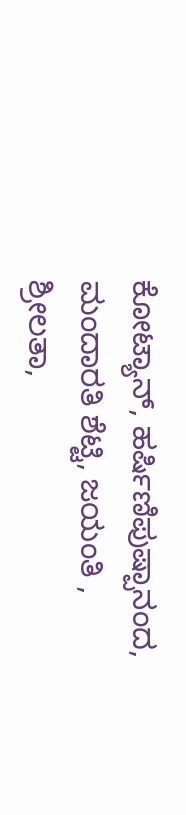ಕೋಟ್ಯಾನ್, ಹರ್ಷಿಣಿಪುಷ್ಪಾನಂದ, ಮಂದಾರತಿ ಶೆಟ್ಟಿ, ಜಯಂತಿ , ಶ್ರೀಲತಾ,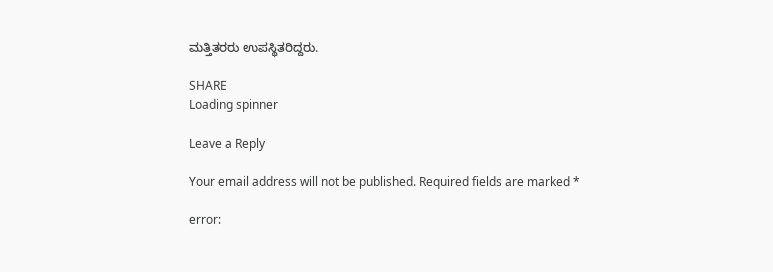ಮತ್ತಿತರರು ಉಪಸ್ಥಿತರಿದ್ದರು.

SHARE
Loading spinner

Leave a Reply

Your email address will not be published. Required fields are marked *

error: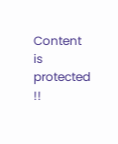Content is protected !!